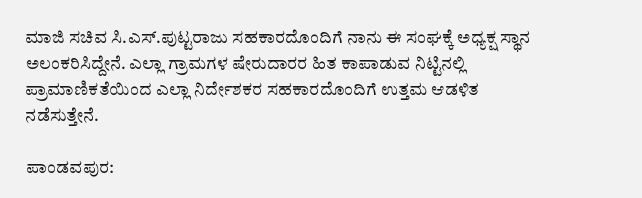ಮಾಜಿ ಸಚಿವ ಸಿ.ಎಸ್.ಪುಟ್ಟರಾಜು ಸಹಕಾರದೊಂದಿಗೆ ನಾನು ಈ ಸಂಘಕ್ಕೆ ಅಧ್ಯಕ್ಷ ಸ್ಥಾನ ಅಲಂಕರಿಸಿದ್ದೇನೆ. ಎಲ್ಲಾ ಗ್ರಾಮಗಳ ಷೇರುದಾರರ ಹಿತ ಕಾಪಾಡುವ ನಿಟ್ಟಿನಲ್ಲಿ ಪ್ರಾಮಾಣಿಕತೆಯಿಂದ ಎಲ್ಲಾ ನಿರ್ದೇಶಕರ ಸಹಕಾರದೊಂದಿಗೆ ಉತ್ತಮ ಆಡಳಿತ ನಡೆಸುತ್ತೇನೆ.

ಪಾಂಡವಪುರ: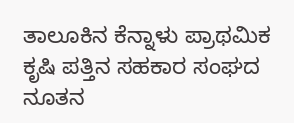ತಾಲೂಕಿನ ಕೆನ್ನಾಳು ಪ್ರಾಥಮಿಕ ಕೃಷಿ ಪತ್ತಿನ ಸಹಕಾರ ಸಂಘದ ನೂತನ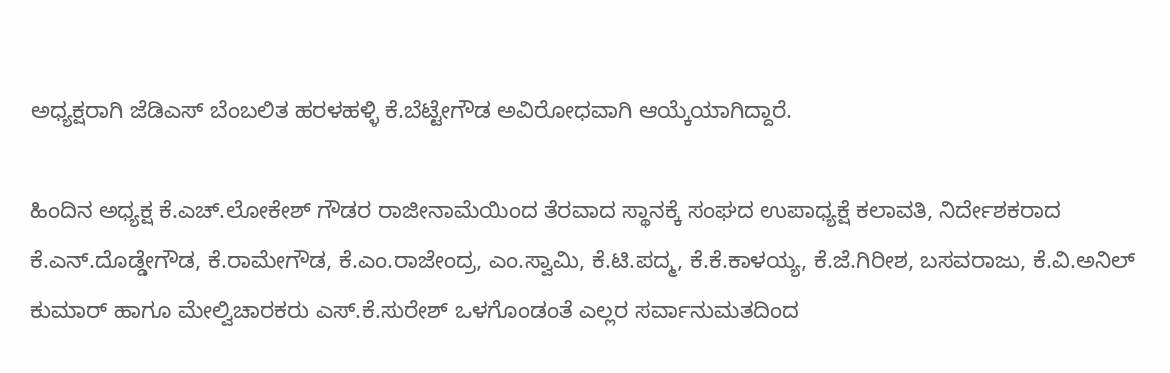ಅಧ್ಯಕ್ಷರಾಗಿ ಜೆಡಿಎಸ್ ಬೆಂಬಲಿತ ಹರಳಹಳ್ಳಿ ಕೆ.ಬೆಟ್ಟೇಗೌಡ ಅವಿರೋಧವಾಗಿ ಆಯ್ಕೆಯಾಗಿದ್ದಾರೆ.

ಹಿಂದಿನ ಅಧ್ಯಕ್ಷ ಕೆ.ಎಚ್.ಲೋಕೇಶ್ ಗೌಡರ ರಾಜೀನಾಮೆಯಿಂದ ತೆರವಾದ ಸ್ಥಾನಕ್ಕೆ ಸಂಘದ ಉಪಾಧ್ಯಕ್ಷೆ ಕಲಾವತಿ, ನಿರ್ದೇಶಕರಾದ ಕೆ.ಎನ್.ದೊಡ್ಡೇಗೌಡ, ಕೆ.ರಾಮೇಗೌಡ, ಕೆ.ಎಂ.ರಾಜೇಂದ್ರ, ಎಂ.ಸ್ವಾಮಿ, ಕೆ.ಟಿ.ಪದ್ಮ, ಕೆ.ಕೆ.ಕಾಳಯ್ಯ, ಕೆ.ಜೆ.ಗಿರೀಶ, ಬಸವರಾಜು, ಕೆ.ವಿ.ಅನಿಲ್ ಕುಮಾರ್ ಹಾಗೂ ಮೇಲ್ವಿಚಾರಕರು ಎಸ್.ಕೆ.ಸುರೇಶ್ ಒಳಗೊಂಡಂತೆ ಎಲ್ಲರ ಸರ್ವಾನುಮತದಿಂದ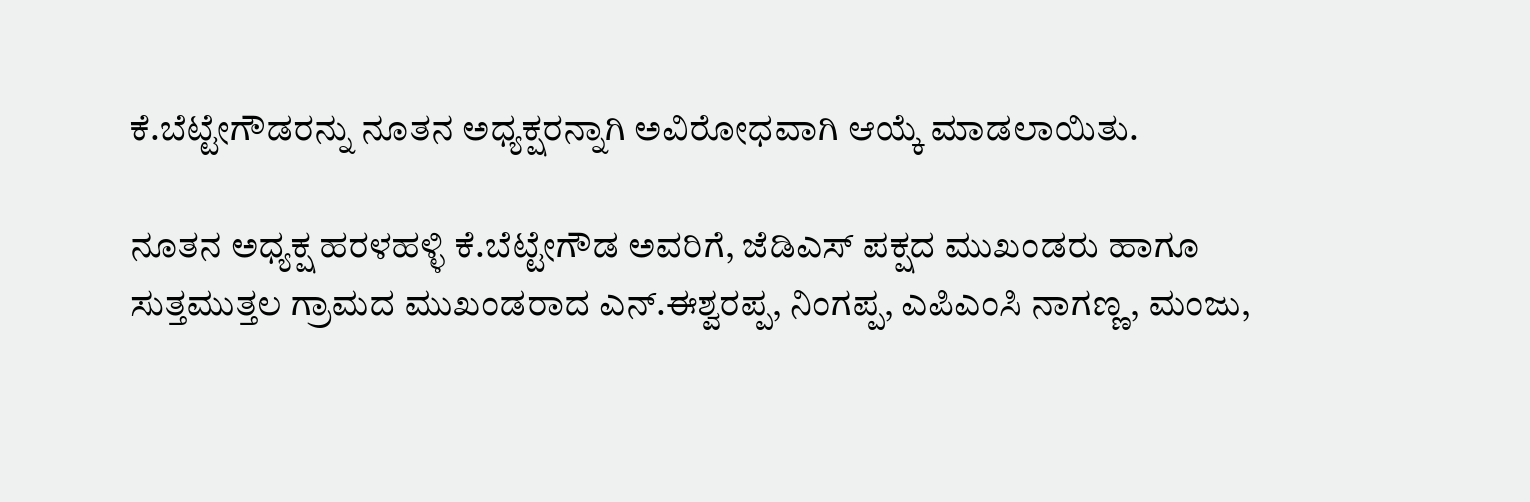ಕೆ.ಬೆಟ್ಟೇಗೌಡರನ್ನು ನೂತನ ಅಧ್ಯಕ್ಷರನ್ನಾಗಿ ಅವಿರೋಧವಾಗಿ ಆಯ್ಕೆ ಮಾಡಲಾಯಿತು.

ನೂತನ ಅಧ್ಯಕ್ಷ ಹರಳಹಳ್ಳಿ ಕೆ.ಬೆಟ್ಟೇಗೌಡ ಅವರಿಗೆ, ಜೆಡಿಎಸ್ ಪಕ್ಷದ ಮುಖಂಡರು ಹಾಗೂ ಸುತ್ತಮುತ್ತಲ ಗ್ರಾಮದ ಮುಖಂಡರಾದ ಎನ್.ಈಶ್ವರಪ್ಪ, ನಿಂಗಪ್ಪ, ಎಪಿಎಂಸಿ ನಾಗಣ್ಣ, ಮಂಜು,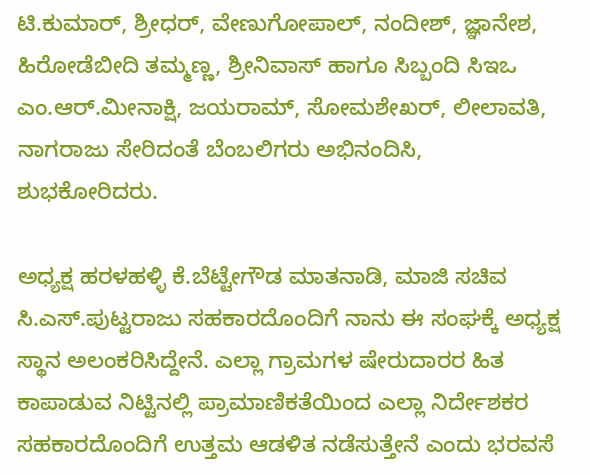ಟಿ.ಕುಮಾರ್, ಶ್ರೀಧರ್, ವೇಣುಗೋಪಾಲ್, ನಂದೀಶ್, ಜ್ಞಾನೇಶ, ಹಿರೋಡೆಬೀದಿ ತಮ್ಮಣ್ಣ, ಶ್ರೀನಿವಾಸ್ ಹಾಗೂ ಸಿಬ್ಬಂದಿ ಸಿಇಒ ಎಂ.ಆರ್.ಮೀನಾಕ್ಷಿ, ಜಯರಾಮ್, ಸೋಮಶೇಖರ್, ಲೀಲಾವತಿ, ನಾಗರಾಜು ಸೇರಿದಂತೆ ಬೆಂಬಲಿಗರು ಅಭಿನಂದಿಸಿ, ಶುಭಕೋರಿದರು.

ಅಧ್ಯಕ್ಷ ಹರಳಹಳ್ಳಿ ಕೆ.ಬೆಟ್ಟೇಗೌಡ ಮಾತನಾಡಿ, ಮಾಜಿ ಸಚಿವ ಸಿ.ಎಸ್.ಪುಟ್ಟರಾಜು ಸಹಕಾರದೊಂದಿಗೆ ನಾನು ಈ ಸಂಘಕ್ಕೆ ಅಧ್ಯಕ್ಷ ಸ್ಥಾನ ಅಲಂಕರಿಸಿದ್ದೇನೆ. ಎಲ್ಲಾ ಗ್ರಾಮಗಳ ಷೇರುದಾರರ ಹಿತ ಕಾಪಾಡುವ ನಿಟ್ಟಿನಲ್ಲಿ ಪ್ರಾಮಾಣಿಕತೆಯಿಂದ ಎಲ್ಲಾ ನಿರ್ದೇಶಕರ ಸಹಕಾರದೊಂದಿಗೆ ಉತ್ತಮ ಆಡಳಿತ ನಡೆಸುತ್ತೇನೆ ಎಂದು ಭರವಸೆ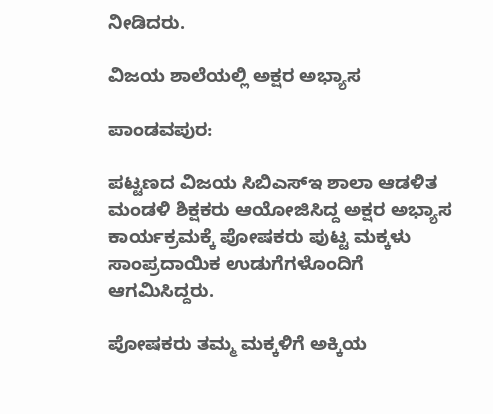ನೀಡಿದರು.

ವಿಜಯ ಶಾಲೆಯಲ್ಲಿ ಅಕ್ಷರ ಅಭ್ಯಾಸ

ಪಾಂಡವಪುರ:

ಪಟ್ಟಣದ ವಿಜಯ ಸಿಬಿಎಸ್ಇ ಶಾಲಾ ಆಡಳಿತ ಮಂಡಳಿ ಶಿಕ್ಷಕರು ಆಯೋಜಿಸಿದ್ದ ಅಕ್ಷರ ಅಭ್ಯಾಸ ಕಾರ್ಯಕ್ರಮಕ್ಕೆ ಪೋಷಕರು ಪುಟ್ಟ ಮಕ್ಕಳು ಸಾಂಪ್ರದಾಯಿಕ ಉಡುಗೆಗಳೊಂದಿಗೆ ಆಗಮಿಸಿದ್ದರು.

ಪೋಷಕರು ತಮ್ಮ ಮಕ್ಕಳಿಗೆ ಅಕ್ಕಿಯ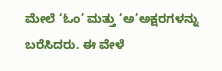ಮೇಲೆ ‘ಓಂ’ ಮತ್ತು ‘ಅ’ಅಕ್ಷರಗಳನ್ನು ಬರೆಸಿದರು. ಈ ವೇಳೆ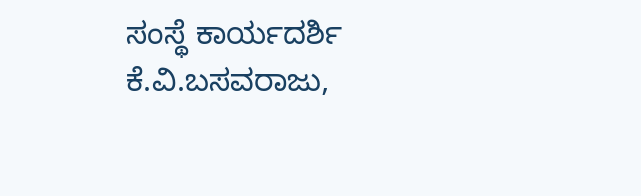ಸಂಸ್ಥೆ ಕಾರ್ಯದರ್ಶಿ ಕೆ.ವಿ.ಬಸವರಾಜು,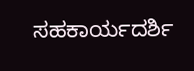ಸಹಕಾರ್ಯದರ್ಶಿ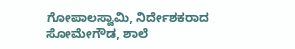ಗೋಪಾಲಸ್ವಾಮಿ, ನಿರ್ದೇಶಕರಾದ ಸೋಮೇಗೌಡ, ಶಾಲೆ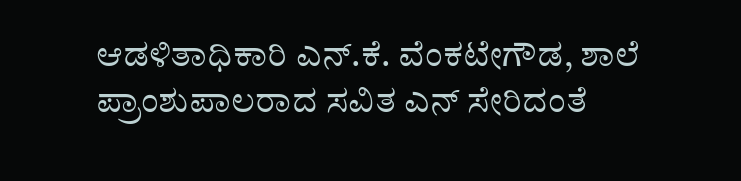ಆಡಳಿತಾಧಿಕಾರಿ ಎನ್.ಕೆ. ವೆಂಕಟೇಗೌಡ, ಶಾಲೆ ಪ್ರಾಂಶುಪಾಲರಾದ ಸವಿತ ಎನ್ ಸೇರಿದಂತೆ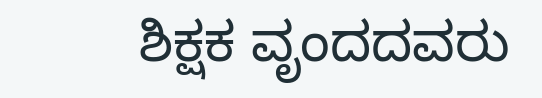ಶಿಕ್ಷಕ ವೃಂದದವರು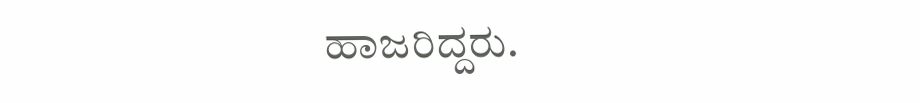ಹಾಜರಿದ್ದರು.